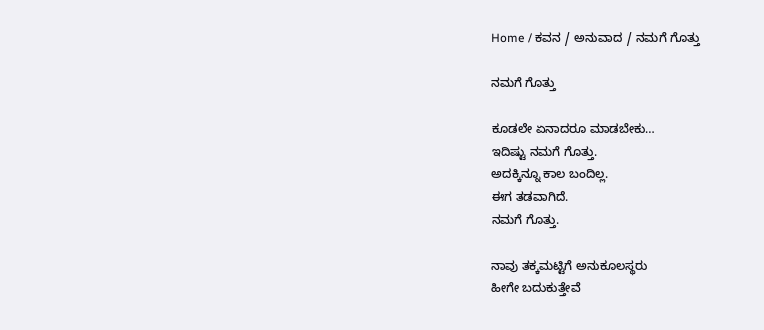Home / ಕವನ / ಅನುವಾದ / ನಮಗೆ ಗೊತ್ತು

ನಮಗೆ ಗೊತ್ತು

ಕೂಡಲೇ ಏನಾದರೂ ಮಾಡಬೇಕು…
ಇದಿಷ್ಟು ನಮಗೆ ಗೊತ್ತು.
ಅದಕ್ಕಿನ್ನೂ ಕಾಲ ಬಂದಿಲ್ಲ.
ಈಗ ತಡವಾಗಿದೆ.
ನಮಗೆ ಗೊತ್ತು.

ನಾವು ತಕ್ಕಮಟ್ಟಿಗೆ ಅನುಕೂಲಸ್ಥರು
ಹೀಗೇ ಬದುಕುತ್ತೇವೆ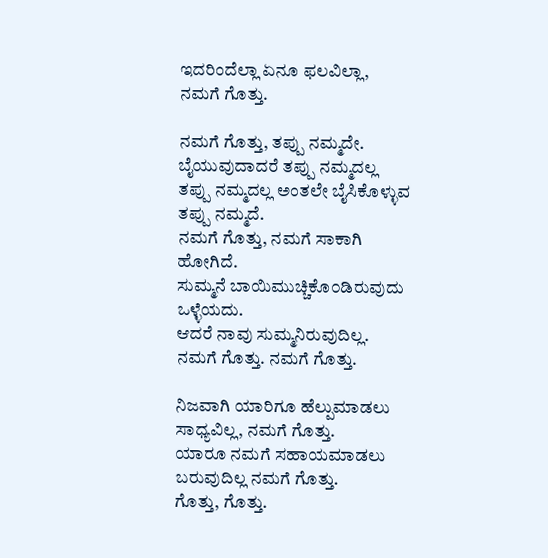ಇದರಿಂದೆಲ್ಲಾ ಏನೂ ಫಲವಿಲ್ಲಾ,
ನಮಗೆ ಗೊತ್ತು.

ನಮಗೆ ಗೊತ್ತು, ತಪ್ಪು ನಮ್ಮದೇ.
ಬೈಯುವುದಾದರೆ ತಪ್ಪು ನಮ್ಮದಲ್ಲ
ತಪ್ಪು ನಮ್ಮದಲ್ಲ ಅಂತಲೇ ಬೈಸಿಕೊಳ್ಳುವ ತಪ್ಪು ನಮ್ಮದೆ.
ನಮಗೆ ಗೊತ್ತು, ನಮಗೆ ಸಾಕಾಗಿ ಹೋಗಿದೆ.
ಸುಮ್ಮನೆ ಬಾಯಿಮುಚ್ಚಿಕೊ೦ಡಿರುವುದು ಒಳ್ಳೆಯದು.
ಆದರೆ ನಾವು ಸುಮ್ಮನಿರುವುದಿಲ್ಲ.
ನಮಗೆ ಗೊತ್ತು. ನಮಗೆ ಗೊತ್ತು.

ನಿಜವಾಗಿ ಯಾರಿಗೂ ಹೆಲ್ಪುಮಾಡಲು ಸಾಧ್ಯವಿಲ್ಲ, ನಮಗೆ ಗೊತ್ತು.
ಯಾರೂ ನಮಗೆ ಸಹಾಯಮಾಡಲು ಬರುವುದಿಲ್ಲ ನಮಗೆ ಗೊತ್ತು.
ಗೊತ್ತು, ಗೊತ್ತು.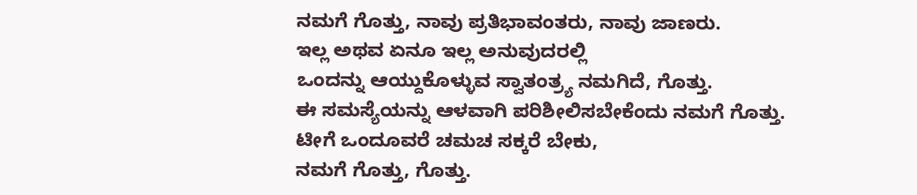ನಮಗೆ ಗೊತ್ತು, ನಾವು ಪ್ರತಿಭಾವಂತರು, ನಾವು ಜಾಣರು.
ಇಲ್ಲ ಅಥವ ಏನೂ ಇಲ್ಲ ಅನುವುದರಲ್ಲಿ
ಒಂದನ್ನು ಆಯ್ದುಕೊಳ್ಳುವ ಸ್ವಾತಂತ್ರ್ಯ ನಮಗಿದೆ, ಗೊತ್ತು.
ಈ ಸಮಸ್ಯೆಯನ್ನು ಆಳವಾಗಿ ಪರಿಶೀಲಿಸಬೇಕೆಂದು ನಮಗೆ ಗೊತ್ತು.
ಟೀಗೆ ಒಂದೂವರೆ ಚಮಚ ಸಕ್ಕರೆ ಬೇಕು,
ನಮಗೆ ಗೊತ್ತು, ಗೊತ್ತು.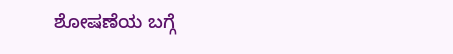ಶೋಷಣೆಯ ಬಗ್ಗೆ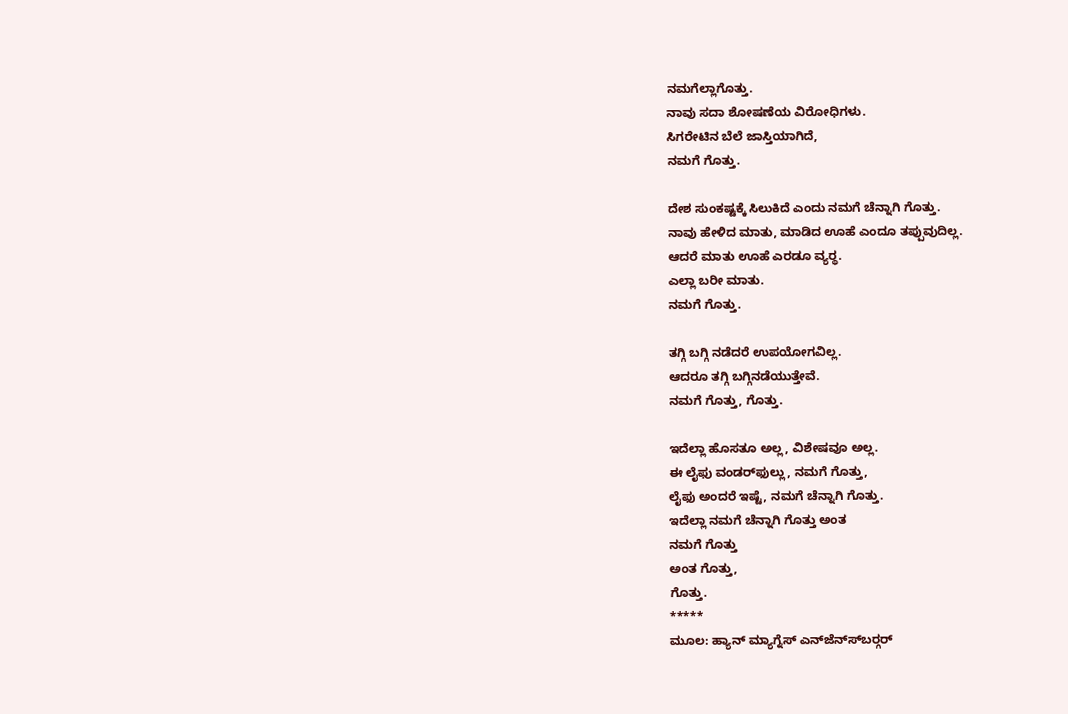ನಮಗೆಲ್ಲಾಗೊತ್ತು.
ನಾವು ಸದಾ ಶೋಷಣೆಯ ವಿರೋಧಿಗಳು.
ಸಿಗರೇಟಿನ ಬೆಲೆ ಜಾಸ್ತಿಯಾಗಿದೆ,
ನಮಗೆ ಗೊತ್ತು.

ದೇಶ ಸುಂಕಷ್ಟಕ್ಕೆ ಸಿಲುಕಿದೆ ಎಂದು ನಮಗೆ ಚೆನ್ನಾಗಿ ಗೊತ್ತು.
ನಾವು ಹೇಳಿದ ಮಾತು, ಮಾಡಿದ ಊಹೆ ಎಂದೂ ತಪ್ಪುವುದಿಲ್ಲ.
ಆದರೆ ಮಾತು ಊಹೆ ಎರಡೂ ವ್ಯರ್‍ಥ.
ಎಲ್ಲಾ ಬರೀ ಮಾತು.
ನಮಗೆ ಗೊತ್ತು.

ತಗ್ಗಿ ಬಗ್ಗಿ ನಡೆದರೆ ಉಪಯೋಗವಿಲ್ಲ.
ಆದರೂ ತಗ್ಗಿ ಬಗ್ಗಿನಡೆಯುತ್ತೇವೆ.
ನಮಗೆ ಗೊತ್ತು, ಗೊತ್ತು.

ಇದೆಲ್ಲಾ ಹೊಸತೂ ಅಲ್ಲ, ವಿಶೇಷವೂ ಅಲ್ಲ.
ಈ ಲೈಫು ವಂಡರ್‍‍ಫುಲ್ಲು, ನಮಗೆ ಗೊತ್ತು,
ಲೈಫು ಅಂದರೆ ಇಷ್ಟೆ, ನಮಗೆ ಚೆನ್ನಾಗಿ ಗೊತ್ತು.
ಇದೆಲ್ಲಾ ನಮಗೆ ಚೆನ್ನಾಗಿ ಗೊತ್ತು ಅಂತ
ನಮಗೆ ಗೊತ್ತು
ಅಂತ ಗೊತ್ತು,
ಗೊತ್ತು.
*****
ಮೂಲ: ಹ್ಯಾನ್ ಮ್ಯಾಗ್ನೆಸ್ ಎನ್‍ಜೆನ್ಸ್‍ಬರ್‍ಗರ್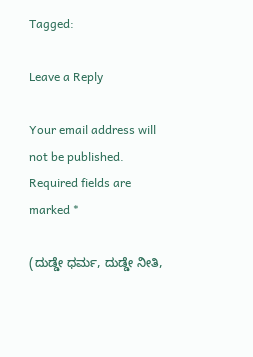Tagged:

Leave a Reply

Your email address will not be published. Required fields are marked *

(ದುಡ್ಡೇ ಧರ್ಮ, ದುಡ್ಡೇ ನೀತಿ,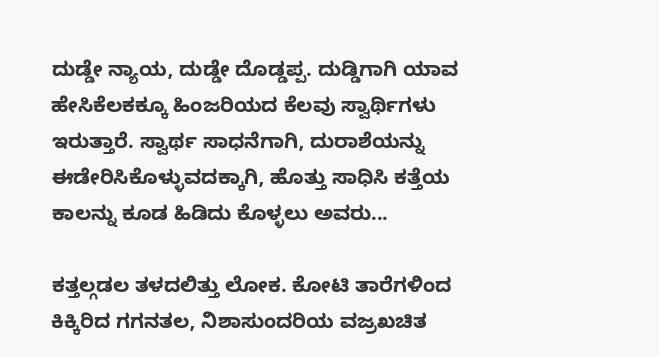ದುಡ್ಡೇ ನ್ಯಾಯ, ದುಡ್ಡೇ ದೊಡ್ಡಪ್ಪ. ದುಡ್ಡಿಗಾಗಿ ಯಾವ ಹೇಸಿಕೆಲಕಕ್ಕೂ ಹಿಂಜರಿಯದ ಕೆಲವು ಸ್ವಾರ್ಥಿಗಳು ಇರುತ್ತಾರೆ. ಸ್ವಾರ್ಥ ಸಾಧನೆಗಾಗಿ, ದುರಾಶೆಯನ್ನು ಈಡೇರಿಸಿಕೊಳ್ಳುವದಕ್ಕಾಗಿ, ಹೊತ್ತು ಸಾಧಿಸಿ ಕತ್ತೆಯ ಕಾಲನ್ನು ಕೂಡ ಹಿಡಿದು ಕೊಳ್ಳಲು ಅವರು...

ಕತ್ತಲ್ಗಡಲ ತಳದಲಿತ್ತು ಲೋಕ. ಕೋಟಿ ತಾರೆಗಳಿಂದ ಕಿಕ್ಕಿರಿದ ಗಗನತಲ, ನಿಶಾಸುಂದರಿಯ ವಜ್ರಖಚಿತ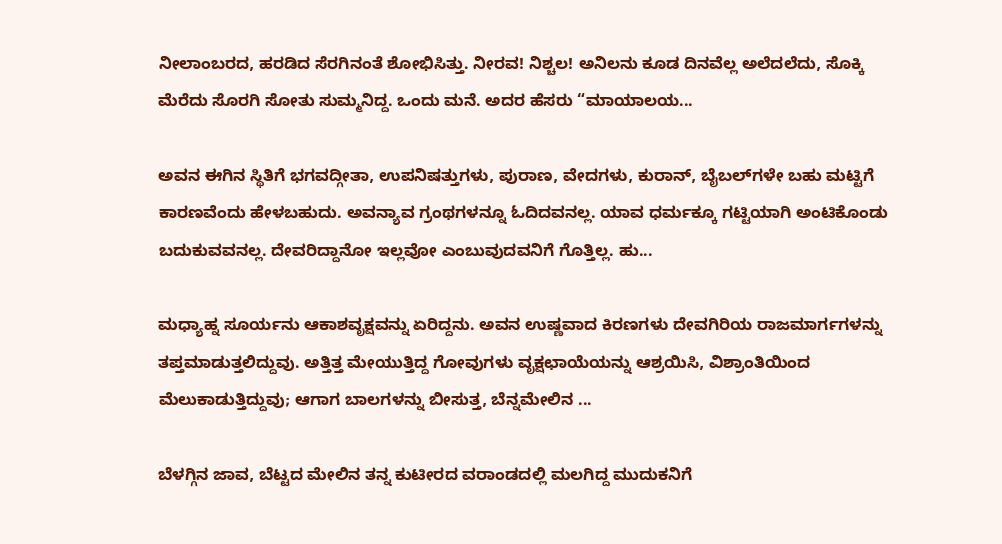ನೀಲಾಂಬರದ, ಹರಡಿದ ಸೆರಗಿನಂತೆ ಶೋಭಿಸಿತ್ತು. ನೀರವ! ನಿಶ್ಚಲ! ಅನಿಲನು ಕೂಡ ದಿನವೆಲ್ಲ ಅಲೆದಲೆದು, ಸೊಕ್ಕಿ ಮೆರೆದು ಸೊರಗಿ ಸೋತು ಸುಮ್ಮನಿದ್ದ. ಒಂದು ಮನೆ. ಅದರ ಹೆಸರು “ಮಾಯಾಲಯ...

ಅವನ ಈಗಿನ ಸ್ಥಿತಿಗೆ ಭಗವದ್ಗೀತಾ, ಉಪನಿಷತ್ತುಗಳು, ಪುರಾಣ, ವೇದಗಳು, ಕುರಾನ್, ಬೈಬಲ್‌ಗಳೇ ಬಹು ಮಟ್ಟಿಗೆ ಕಾರಣವೆಂದು ಹೇಳಬಹುದು. ಅವನ್ಯಾವ ಗ್ರಂಥಗಳನ್ನೂ ಓದಿದವನಲ್ಲ. ಯಾವ ಧರ್ಮಕ್ಕೂ ಗಟ್ಟಿಯಾಗಿ ಅಂಟಿಕೊಂಡು ಬದುಕುವವನಲ್ಲ. ದೇವರಿದ್ದಾನೋ ಇಲ್ಲವೋ ಎಂಬುವುದವನಿಗೆ ಗೊತ್ತಿಲ್ಲ. ಹು...

ಮಧ್ಯಾಹ್ನ ಸೂರ್ಯನು ಆಕಾಶವೃಕ್ಷವನ್ನು ಏರಿದ್ದನು. ಅವನ ಉಷ್ಣವಾದ ಕಿರಣಗಳು ದೇವಗಿರಿಯ ರಾಜಮಾರ್ಗಗಳನ್ನು ತಪ್ತಮಾಡುತ್ತಲಿದ್ದುವು. ಅತ್ತಿತ್ತ ಮೇಯುತ್ತಿದ್ದ ಗೋವುಗಳು ವೃಕ್ಷಛಾಯೆಯನ್ನು ಆಶ್ರಯಿಸಿ, ವಿಶ್ರಾಂತಿಯಿಂದ ಮೆಲುಕಾಡುತ್ತಿದ್ದುವು; ಆಗಾಗ ಬಾಲಗಳನ್ನು ಬೀಸುತ್ತ, ಬೆನ್ನಮೇಲಿನ ...

ಬೆಳಗ್ಗಿನ ಜಾವ, ಬೆಟ್ಟದ ಮೇಲಿನ ತನ್ನ ಕುಟೀರದ ವರಾಂಡದಲ್ಲಿ ಮಲಗಿದ್ದ ಮುದುಕನಿಗೆ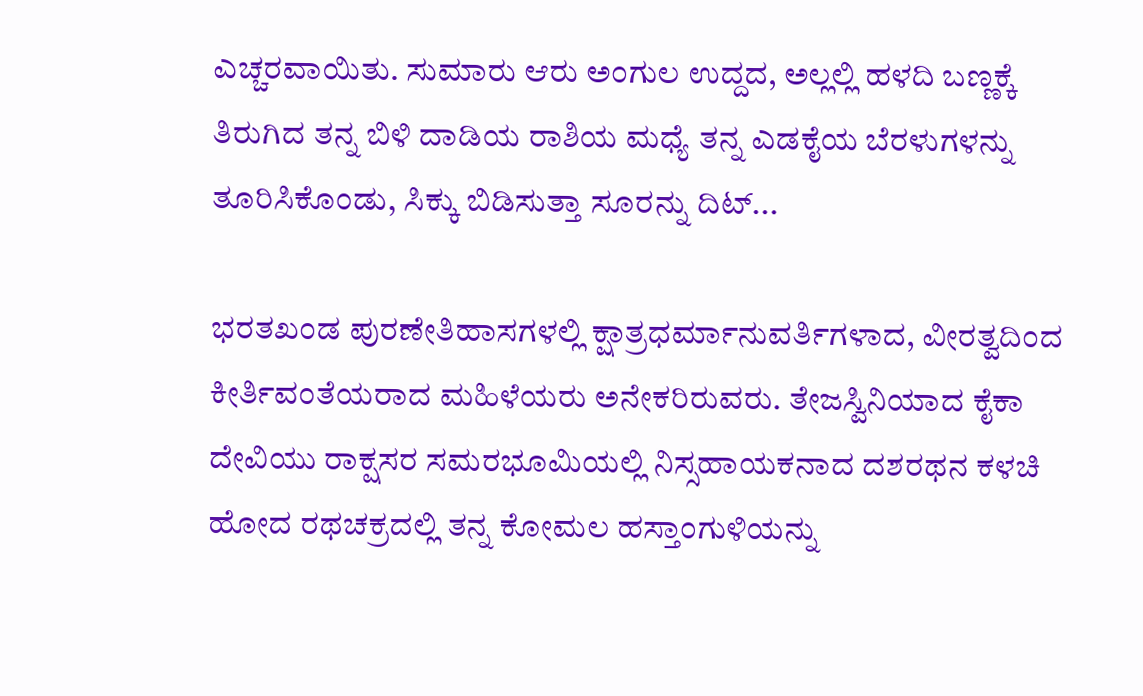ಎಚ್ಚರವಾಯಿತು. ಸುಮಾರು ಆರು ಅಂಗುಲ ಉದ್ದದ, ಅಲ್ಲಲ್ಲಿ ಹಳದಿ ಬಣ್ಣಕ್ಕೆ ತಿರುಗಿದ ತನ್ನ ಬಿಳಿ ದಾಡಿಯ ರಾಶಿಯ ಮಧ್ಯೆ ತನ್ನ ಎಡಕೈಯ ಬೆರಳುಗಳನ್ನು ತೂರಿಸಿಕೊಂಡು, ಸಿಕ್ಕು ಬಿಡಿಸುತ್ತಾ ಸೂರನ್ನು ದಿಟ್...

ಭರತಖಂಡ ಪುರಣೇತಿಹಾಸಗಳಲ್ಲಿ ಕ್ಷಾತ್ರಧರ್ಮಾನುವರ್ತಿಗಳಾದ, ವೀರತ್ವದಿಂದ ಕೀರ್ತಿವಂತೆಯರಾದ ಮಹಿಳೆಯರು ಅನೇಕರಿರುವರು. ತೇಜಸ್ವಿನಿಯಾದ ಕೈಕಾ ದೇವಿಯು ರಾಕ್ಷಸರ ಸಮರಭೂಮಿಯಲ್ಲಿ ನಿಸ್ಸಹಾಯಕನಾದ ದಶರಥನ ಕಳಚಿ ಹೋದ ರಥಚಕ್ರದಲ್ಲಿ ತನ್ನ ಕೋಮಲ ಹಸ್ತಾಂಗುಳಿಯನ್ನು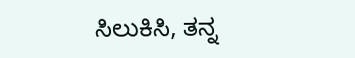ಸಿಲುಕಿಸಿ, ತನ್ನ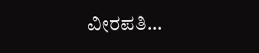ವೀರಪತಿ...